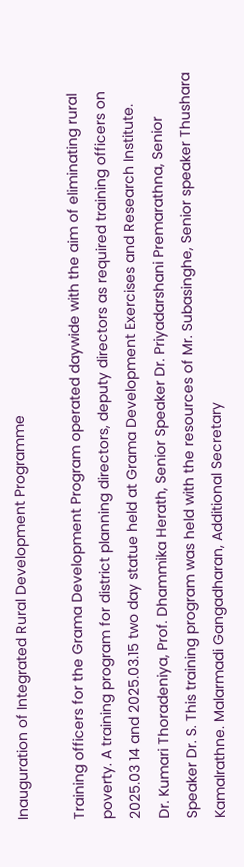Inauguration of Integrated Rural Development Programme

Training officers for the Grama Development Program operated daywide with the aim of eliminating rural poverty. A training program for district planning directors, deputy directors as required training officers on 2025.03 14 and 2025.03.15 two day statue held at Grama Development Exercises and Research Institute.
Dr. Kumari Thoradeniya, Prof. Dhammika Herath, Senior Speaker Dr. Priyadarshani Premarathna, Senior Speaker Dr. S. This training program was held with the resources of Mr. Subasinghe, Senior speaker Thushara Kamalrathne. Malarmadi Gangadharan, Additional Secretary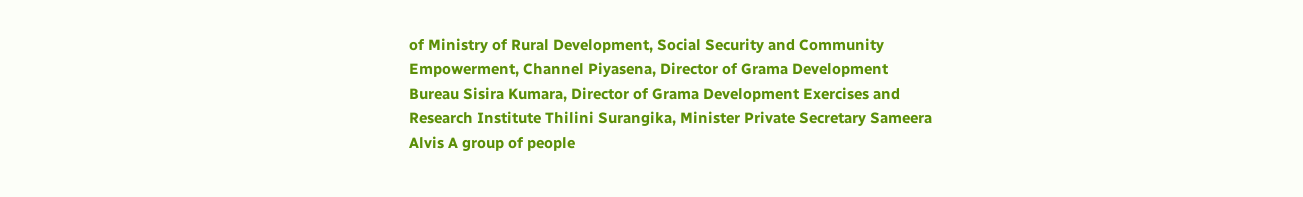of Ministry of Rural Development, Social Security and Community Empowerment, Channel Piyasena, Director of Grama Development Bureau Sisira Kumara, Director of Grama Development Exercises and Research Institute Thilini Surangika, Minister Private Secretary Sameera Alvis A group of people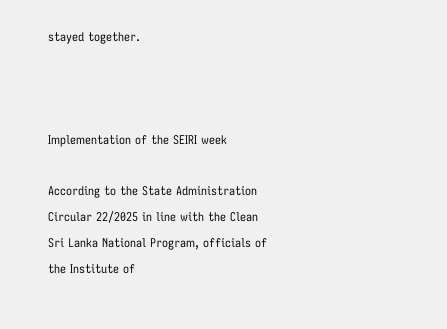stayed together.



Implementation of the SEIRI week

According to the State Administration Circular 22/2025 in line with the Clean Sri Lanka National Program, officials of the Institute of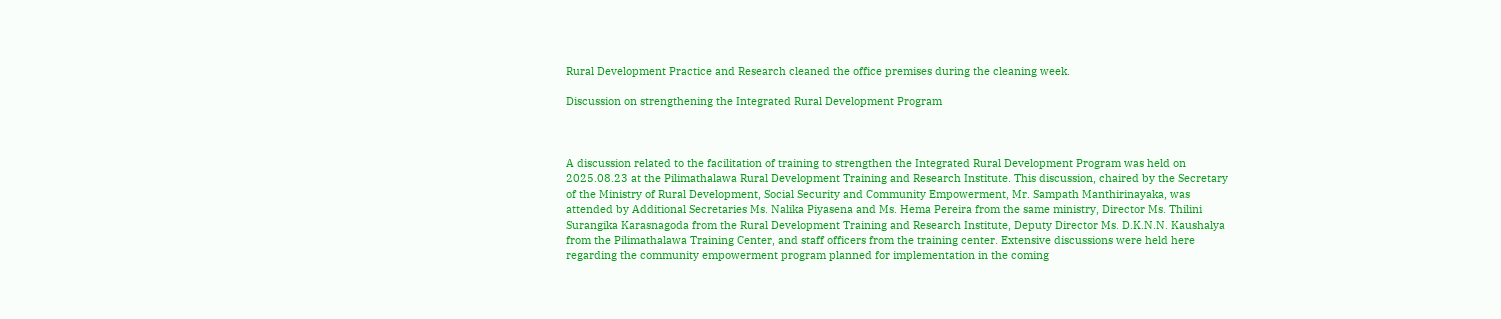Rural Development Practice and Research cleaned the office premises during the cleaning week.

Discussion on strengthening the Integrated Rural Development Program



A discussion related to the facilitation of training to strengthen the Integrated Rural Development Program was held on 2025.08.23 at the Pilimathalawa Rural Development Training and Research Institute. This discussion, chaired by the Secretary of the Ministry of Rural Development, Social Security and Community Empowerment, Mr. Sampath Manthirinayaka, was attended by Additional Secretaries Ms. Nalika Piyasena and Ms. Hema Pereira from the same ministry, Director Ms. Thilini Surangika Karasnagoda from the Rural Development Training and Research Institute, Deputy Director Ms. D.K.N.N. Kaushalya from the Pilimathalawa Training Center, and staff officers from the training center. Extensive discussions were held here regarding the community empowerment program planned for implementation in the coming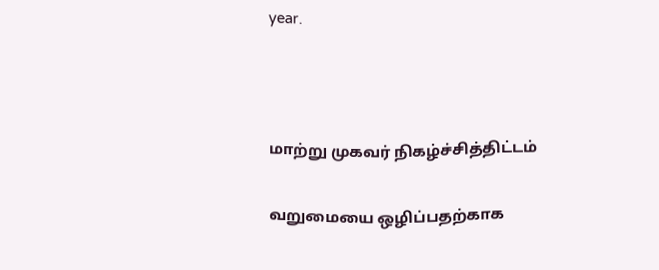year.



மாற்று முகவர் நிகழ்ச்சித்திட்டம்

வறுமையை ஒழிப்பதற்காக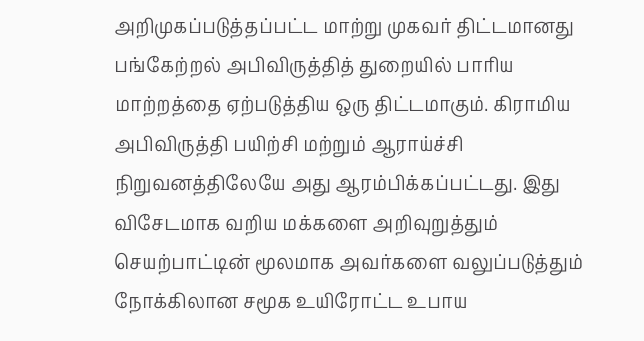அறிமுகப்படுத்தப்பட்ட மாற்று முகவர் திட்டமானது பங்கேற்றல் அபிவிருத்தித் துறையில் பாரிய மாற்றத்தை ஏற்படுத்திய ஒரு திட்டமாகும். கிராமிய அபிவிருத்தி பயிற்சி மற்றும் ஆராய்ச்சி நிறுவனத்திலேயே அது ஆரம்பிக்கப்பட்டது. இது விசேடமாக வறிய மக்களை அறிவுறுத்தும் செயற்பாட்டின் மூலமாக அவர்களை வலுப்படுத்தும் நோக்கிலான சமூக உயிரோட்ட உபாய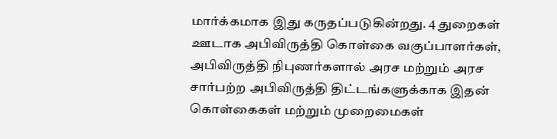மார்க்கமாக இது கருதப்படுகின்றது. 4 துறைகள் ஊடாக அபிவிருத்தி கொள்கை வகுப்பாளர்கள், அபிவிருத்தி நிபுணர்களால் அரச மற்றும் அரச சார்பற்ற அபிவிருத்தி திட்டங்களுக்காக இதன் கொள்கைகள் மற்றும் முறைமைகள்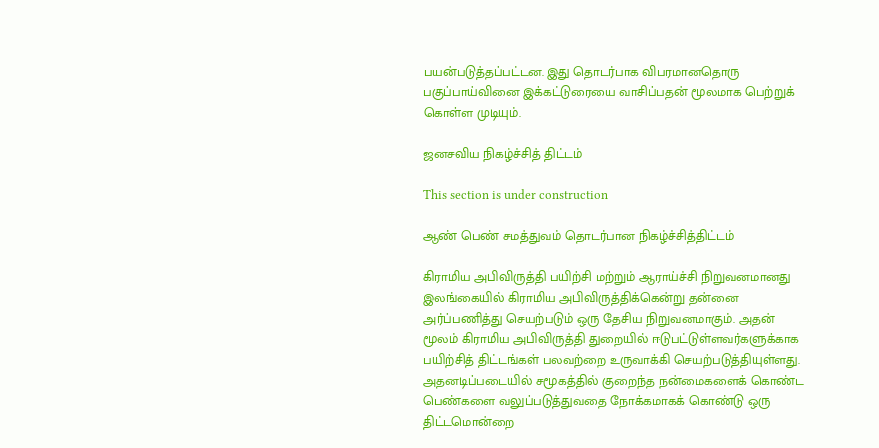பயன்படுத்தப்பட்டன. இது தொடர்பாக விபரமானதொரு பகுப்பாய்வினை இக்கட்டுரையை வாசிப்பதன் மூலமாக பெற்றுக் கொள்ள முடியும்.

ஜனசவிய நிகழ்ச்சித் திட்டம்

This section is under construction

ஆண் பெண் சமத்துவம் தொடர்பான நிகழ்ச்சித்திட்டம்

கிராமிய அபிவிருத்தி பயிற்சி மற்றும் ஆராய்ச்சி நிறுவனமானது  இலங்கையில் கிராமிய அபிவிருத்திக்கென்று தன்னை அர்ப்பணித்து செயற்படும் ஒரு தேசிய நிறுவனமாகும். அதன் மூலம் கிராமிய அபிவிருத்தி துறையில் ஈடுபட்டுள்ளவர்களுக்காக பயிற்சித் திட்டங்கள் பலவற்றை உருவாக்கி செயற்படுத்தியுள்ளது. அதனடிப்படையில் சமூகத்தில் குறைந்த நன்மைகளைக் கொண்ட பெண்களை வலுப்படுத்துவதை நோக்கமாகக் கொண்டு ஒரு திட்டமொன்றை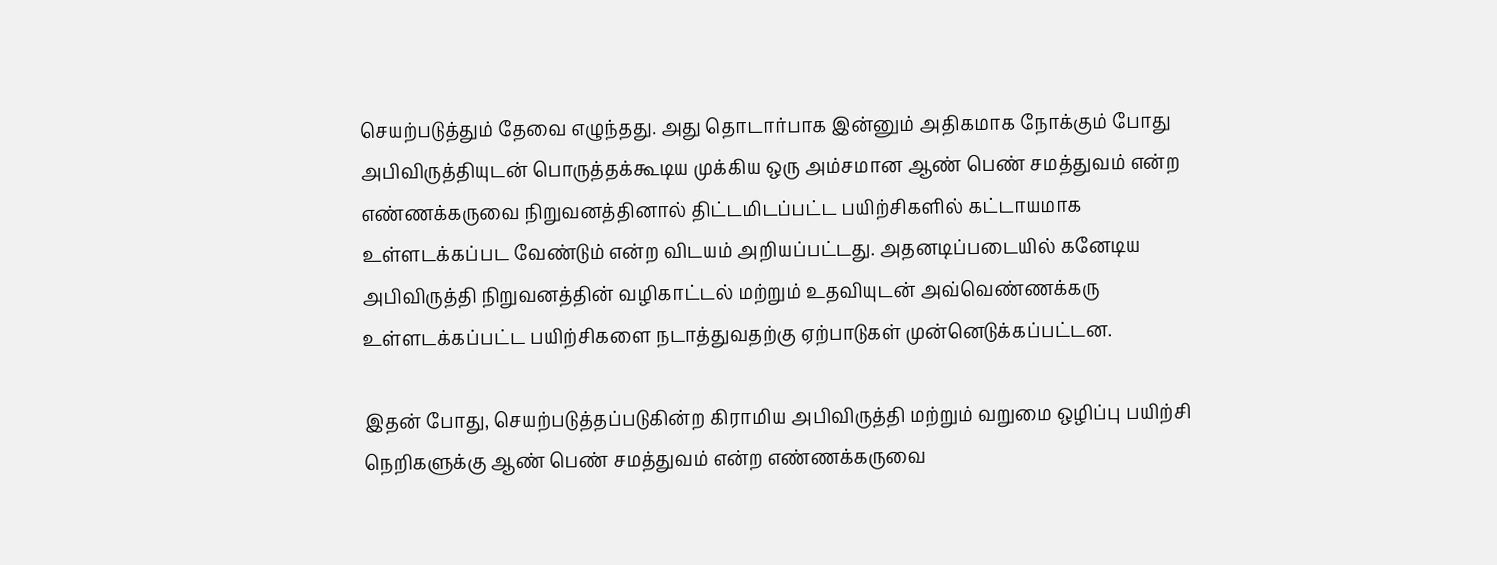செயற்படுத்தும் தேவை எழுந்தது. அது தொடார்பாக இன்னும் அதிகமாக நோக்கும் போது அபிவிருத்தியுடன் பொருத்தக்கூடிய முக்கிய ஒரு அம்சமான ஆண் பெண் சமத்துவம் என்ற எண்ணக்கருவை நிறுவனத்தினால் திட்டமிடப்பட்ட பயிற்சிகளில் கட்டாயமாக உள்ளடக்கப்பட வேண்டும் என்ற விடயம் அறியப்பட்டது. அதனடிப்படையில் கனேடிய அபிவிருத்தி நிறுவனத்தின் வழிகாட்டல் மற்றும் உதவியுடன் அவ்வெண்ணக்கரு உள்ளடக்கப்பட்ட பயிற்சிகளை நடாத்துவதற்கு ஏற்பாடுகள் முன்னெடுக்கப்பட்டன.

இதன் போது, செயற்படுத்தப்படுகின்ற கிராமிய அபிவிருத்தி மற்றும் வறுமை ஒழிப்பு பயிற்சி நெறிகளுக்கு ஆண் பெண் சமத்துவம் என்ற எண்ணக்கருவை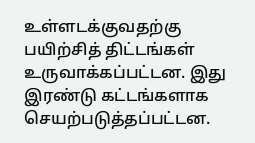உள்ளடக்குவதற்கு பயிற்சித் திட்டங்கள் உருவாக்கப்பட்டன. இது இரண்டு கட்டங்களாக செயற்படுத்தப்பட்டன.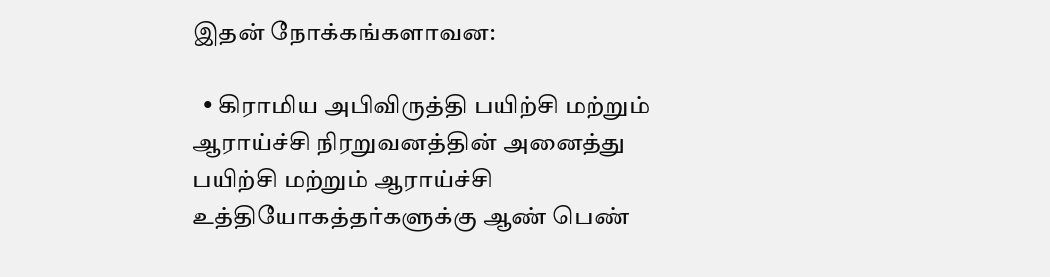இதன் நோக்கங்களாவன:

  • கிராமிய அபிவிருத்தி பயிற்சி மற்றும் ஆராய்ச்சி நிரறுவனத்தின் அனைத்து பயிற்சி மற்றும் ஆராய்ச்சி உத்தியோகத்தர்களுக்கு ஆண் பெண்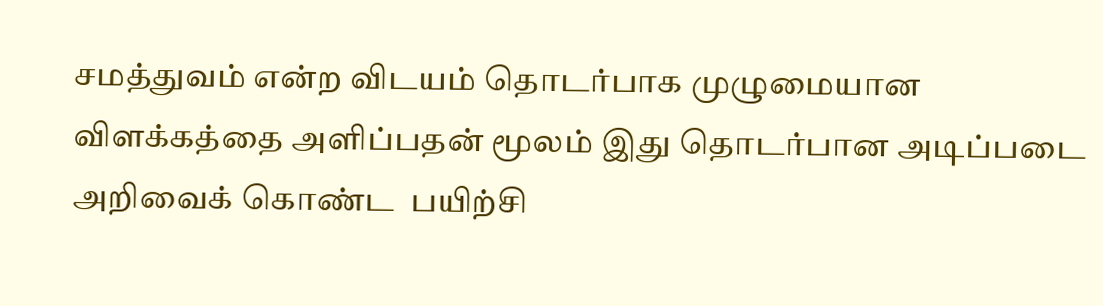சமத்துவம் என்ற விடயம் தொடர்பாக முழுமையான விளக்கத்தை அளிப்பதன் மூலம் இது தொடர்பான அடிப்படை அறிவைக் கொண்ட  பயிற்சி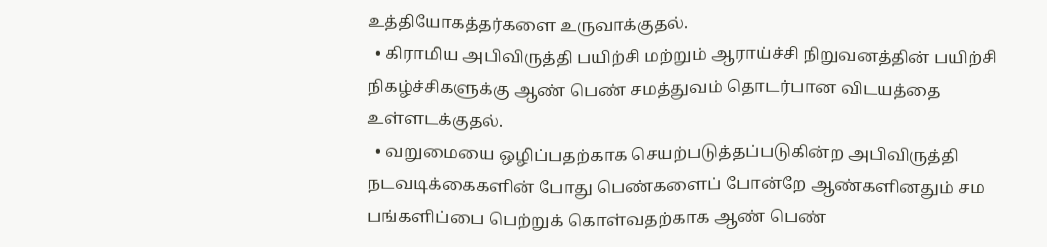உத்தியோகத்தர்களை உருவாக்குதல்.
  • கிராமிய அபிவிருத்தி பயிற்சி மற்றும் ஆராய்ச்சி நிறுவனத்தின் பயிற்சி நிகழ்ச்சிகளுக்கு ஆண் பெண் சமத்துவம் தொடர்பான விடயத்தை உள்ளடக்குதல்.
  • வறுமையை ஒழிப்பதற்காக செயற்படுத்தப்படுகின்ற அபிவிருத்தி நடவடிக்கைகளின் போது பெண்களைப் போன்றே ஆண்களினதும் சம பங்களிப்பை பெற்றுக் கொள்வதற்காக ஆண் பெண்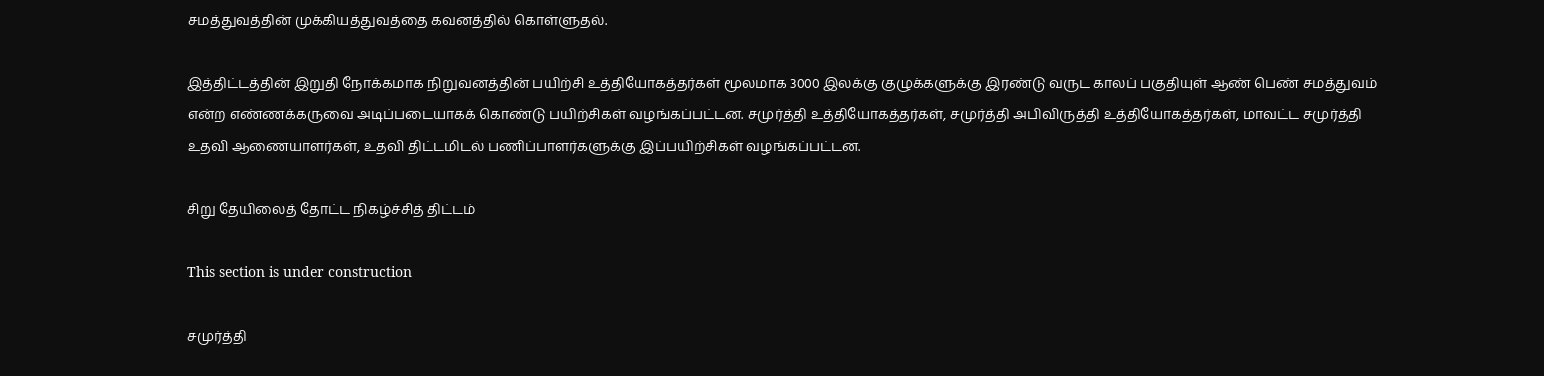சமத்துவத்தின் முக்கியத்துவத்தை கவனத்தில் கொள்ளுதல்.

இத்திட்டத்தின் இறுதி நோக்கமாக நிறுவனத்தின் பயிற்சி உத்தியோகத்தர்கள் மூலமாக 3000 இலக்கு குழுக்களுக்கு இரண்டு வருட காலப் பகுதியுள் ஆண் பெண் சமத்துவம் என்ற எண்ணக்கருவை அடிப்படையாகக் கொண்டு பயிற்சிகள் வழங்கப்பட்டன. சமுர்த்தி உத்தியோகத்தர்கள், சமுர்த்தி அபிவிருத்தி உத்தியோகத்தர்கள், மாவட்ட சமுர்த்தி உதவி ஆணையாளர்கள், உதவி திட்டமிடல் பணிப்பாளர்களுக்கு இப்பயிற்சிகள் வழங்கப்பட்டன.

சிறு தேயிலைத் தோட்ட நிகழ்ச்சித் திட்டம்

This section is under construction

சமுர்த்தி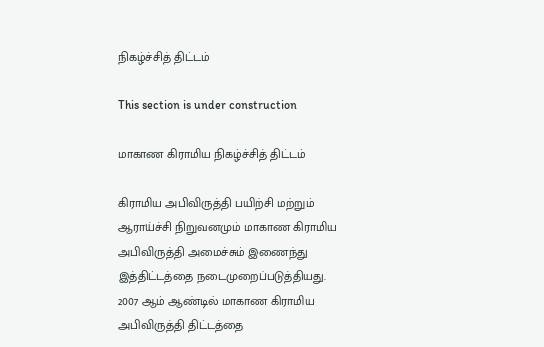நிகழ்ச்சித் திட்டம்

This section is under construction

மாகாண கிராமிய நிகழ்ச்சித் திட்டம்

கிராமிய அபிவிருத்தி பயிற்சி மற்றும் ஆராய்ச்சி நிறுவனமும் மாகாண கிராமிய அபிவிருத்தி அமைச்சும் இணைந்து இத்திட்டத்தை நடைமுறைப்படுத்தியது. 2007 ஆம் ஆண்டில் மாகாண கிராமிய அபிவிருத்தி திட்டத்தை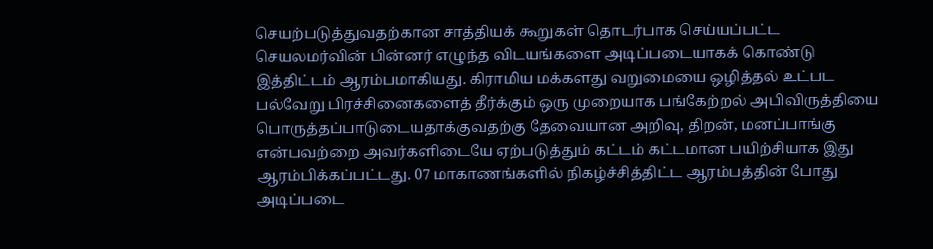செயற்படுத்துவதற்கான சாத்தியக் கூறுகள் தொடர்பாக செய்யப்பட்ட செயலமர்வின் பின்னர் எழுந்த விடயங்களை அடிப்படையாகக் கொண்டு இத்திட்டம் ஆரம்பமாகியது. கிராமிய மக்களது வறுமையை ஒழித்தல் உட்பட பல்வேறு பிரச்சினைகளைத் தீர்க்கும் ஒரு முறையாக பங்கேற்றல் அபிவிருத்தியை பொருத்தப்பாடுடையதாக்குவதற்கு தேவையான அறிவு, திறன், மனப்பாங்கு என்பவற்றை அவர்களிடையே ஏற்படுத்தும் கட்டம் கட்டமான பயிற்சியாக இது ஆரம்பிக்கப்பட்டது. 07 மாகாணங்களில் நிகழ்ச்சித்திட்ட ஆரம்பத்தின் போது அடிப்படை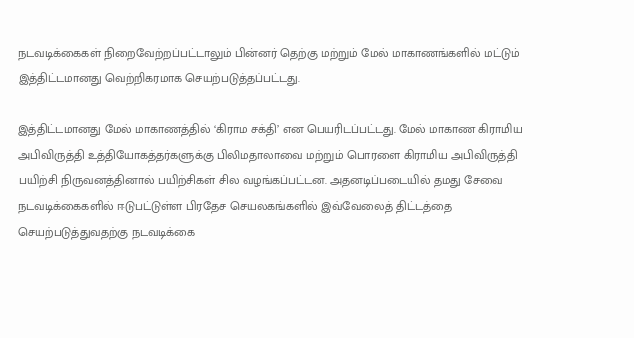நடவடிக்கைகள் நிறைவேற்றப்பட்டாலும் பின்னர் தெற்கு மற்றும் மேல் மாகாணங்களில் மட்டும் இத்திட்டமானது வெற்றிகரமாக செயற்படுத்தப்பட்டது.

இத்திட்டமானது மேல் மாகாணத்தில் ‘கிராம சக்தி’ என பெயரிடப்பட்டது. மேல் மாகாண கிராமிய அபிவிருத்தி உத்தியோகத்தர்களுக்கு பிலிமதாலாவை மற்றும் பொரளை கிராமிய அபிவிருத்தி பயிற்சி நிருவனத்தினால் பயிற்சிகள் சில வழங்கப்பட்டன. அதனடிப்படையில் தமது சேவை நடவடிக்கைகளில் ஈடுபட்டுள்ள பிரதேச செயலகங்களில் இவ்வேலைத் திட்டத்தை செயற்படுத்துவதற்கு நடவடிக்கை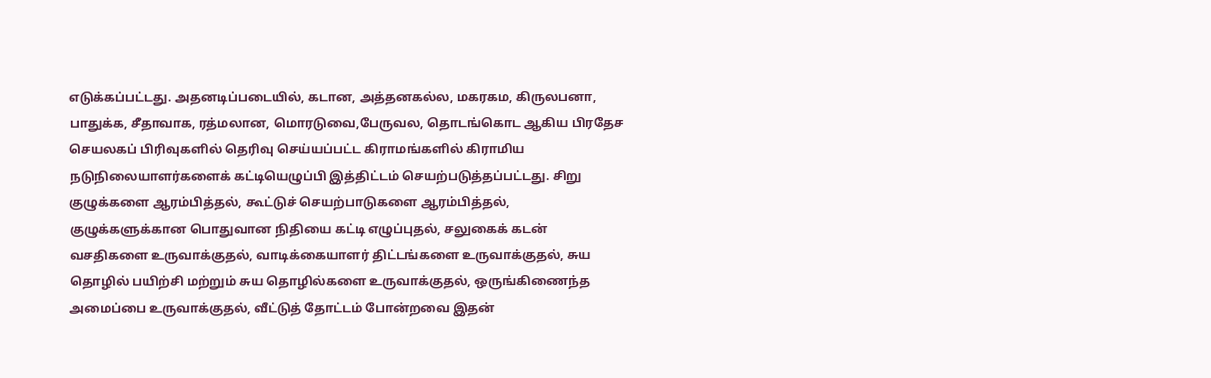எடுக்கப்பட்டது. அதனடிப்படையில், கடான, அத்தனகல்ல, மகரகம, கிருலபனா, பாதுக்க, சீதாவாக, ரத்மலான, மொரடுவை,பேருவல, தொடங்கொட ஆகிய பிரதேச செயலகப் பிரிவுகளில் தெரிவு செய்யப்பட்ட கிராமங்களில் கிராமிய நடுநிலையாளர்களைக் கட்டியெழுப்பி இத்திட்டம் செயற்படுத்தப்பட்டது. சிறு குழுக்களை ஆரம்பித்தல், கூட்டுச் செயற்பாடுகளை ஆரம்பித்தல், குழுக்களுக்கான பொதுவான நிதியை கட்டி எழுப்புதல், சலுகைக் கடன் வசதிகளை உருவாக்குதல், வாடிக்கையாளர் திட்டங்களை உருவாக்குதல், சுய தொழில் பயிற்சி மற்றும் சுய தொழில்களை உருவாக்குதல், ஒருங்கிணைந்த அமைப்பை உருவாக்குதல், வீட்டுத் தோட்டம் போன்றவை இதன்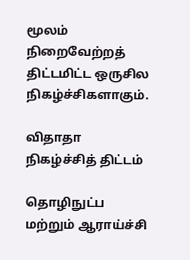மூலம் நிறைவேற்றத் திட்டமிட்ட ஒருசில நிகழ்ச்சிகளாகும்.

விதாதா நிகழ்ச்சித் திட்டம்

தொழிநுட்ப மற்றும் ஆராய்ச்சி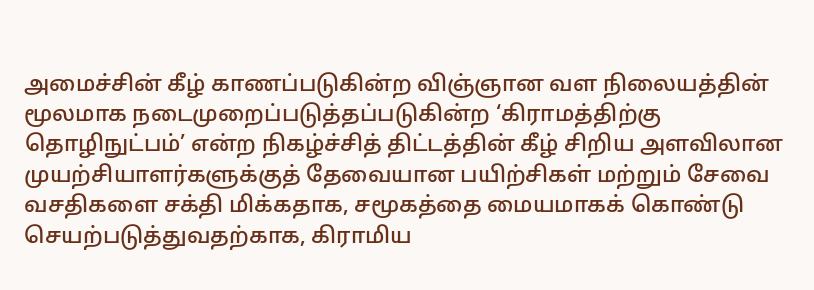அமைச்சின் கீழ் காணப்படுகின்ற விஞ்ஞான வள நிலையத்தின் மூலமாக நடைமுறைப்படுத்தப்படுகின்ற ‘கிராமத்திற்கு தொழிநுட்பம்’ என்ற நிகழ்ச்சித் திட்டத்தின் கீழ் சிறிய அளவிலான முயற்சியாளர்களுக்குத் தேவையான பயிற்சிகள் மற்றும் சேவை வசதிகளை சக்தி மிக்கதாக, சமூகத்தை மையமாகக் கொண்டு செயற்படுத்துவதற்காக, கிராமிய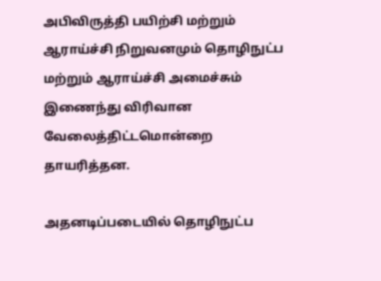அபிவிருத்தி பயிற்சி மற்றும் ஆராய்ச்சி நிறுவனமும் தொழிநுட்ப மற்றும் ஆராய்ச்சி அமைச்சும் இணைந்து விரிவான வேலைத்திட்டமொன்றை தாயரித்தன.

அதனடிப்படையில் தொழிநுட்ப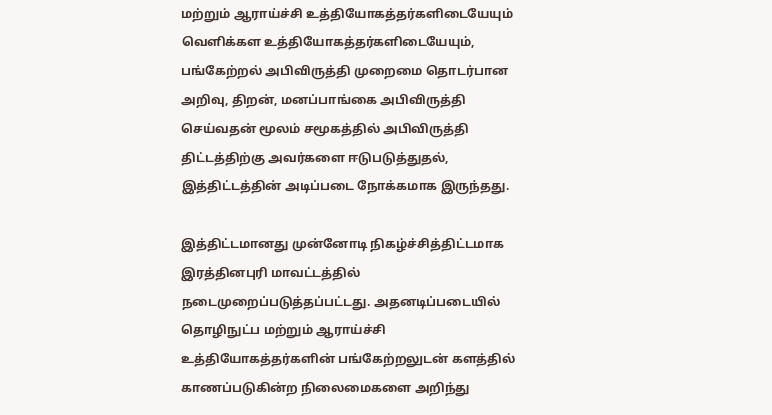மற்றும் ஆராய்ச்சி உத்தியோகத்தர்களிடையேயும் வெளிக்கள உத்தியோகத்தர்களிடையேயும், பங்கேற்றல் அபிவிருத்தி முறைமை தொடர்பான அறிவு, திறன், மனப்பாங்கை அபிவிருத்தி செய்வதன் மூலம் சமூகத்தில் அபிவிருத்தி திட்டத்திற்கு அவர்களை ஈடுபடுத்துதல், இத்திட்டத்தின் அடிப்படை நோக்கமாக இருந்தது.

இத்திட்டமானது முன்னோடி நிகழ்ச்சித்திட்டமாக இரத்தினபுரி மாவட்டத்தில் நடைமுறைப்படுத்தப்பட்டது. அதனடிப்படையில் தொழிநுட்ப மற்றும் ஆராய்ச்சி உத்தியோகத்தர்களின் பங்கேற்றலுடன் களத்தில் காணப்படுகின்ற நிலைமைகளை அறிந்து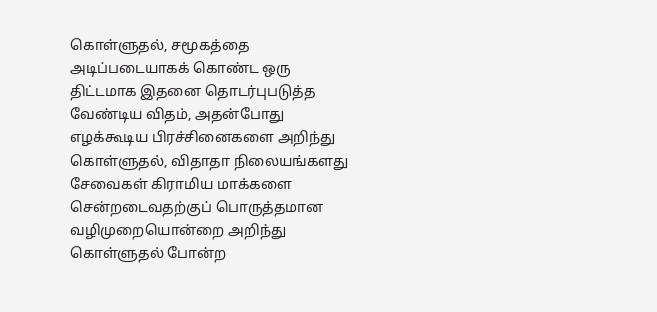கொள்ளுதல், சமூகத்தை அடிப்படையாகக் கொண்ட ஒரு திட்டமாக இதனை தொடர்புபடுத்த வேண்டிய விதம், அதன்போது எழக்கூடிய பிரச்சினைகளை அறிந்து கொள்ளுதல், விதாதா நிலையங்களது சேவைகள் கிராமிய மாக்களை சென்றடைவதற்குப் பொருத்தமான வழிமுறையொன்றை அறிந்து கொள்ளுதல் போன்ற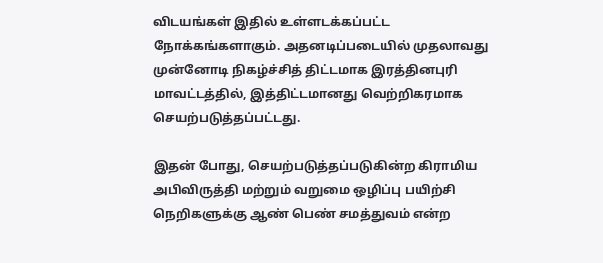விடயங்கள் இதில் உள்ளடக்கப்பட்ட நோக்கங்களாகும். அதனடிப்படையில் முதலாவது முன்னோடி நிகழ்ச்சித் திட்டமாக இரத்தினபுரி மாவட்டத்தில், இத்திட்டமானது வெற்றிகரமாக செயற்படுத்தப்பட்டது.

இதன் போது, செயற்படுத்தப்படுகின்ற கிராமிய அபிவிருத்தி மற்றும் வறுமை ஒழிப்பு பயிற்சி நெறிகளுக்கு ஆண் பெண் சமத்துவம் என்ற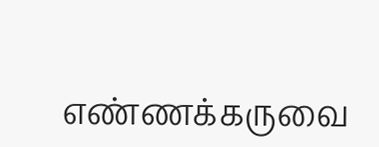எண்ணக்கருவை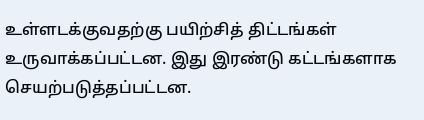உள்ளடக்குவதற்கு பயிற்சித் திட்டங்கள் உருவாக்கப்பட்டன. இது இரண்டு கட்டங்களாக செயற்படுத்தப்பட்டன.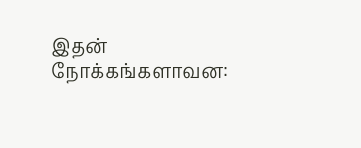இதன் நோக்கங்களாவன: